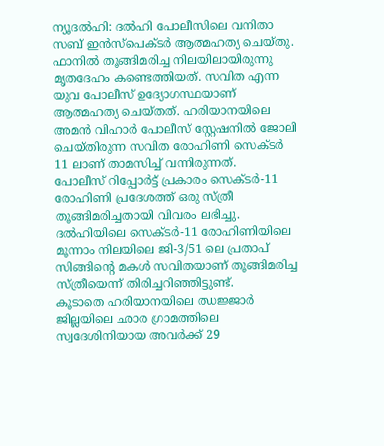ന്യൂദൽഹി: ദൽഹി പോലീസിലെ വനിതാ സബ് ഇൻസ്പെക്ടർ ആത്മഹത്യ ചെയ്തു. ഫാനിൽ തൂങ്ങിമരിച്ച നിലയിലായിരുന്നു മൃതദേഹം കണ്ടെത്തിയത്. സവിത എന്ന യുവ പോലീസ് ഉദ്യോഗസ്ഥയാണ് ആത്മഹത്യ ചെയ്തത്. ഹരിയാനയിലെ അമൻ വിഹാർ പോലീസ് സ്റ്റേഷനിൽ ജോലി ചെയ്തിരുന്ന സവിത രോഹിണി സെക്ടർ 11 ലാണ് താമസിച്ച് വന്നിരുന്നത്.
പോലീസ് റിപ്പോർട്ട് പ്രകാരം സെക്ടർ-11 രോഹിണി പ്രദേശത്ത് ഒരു സ്ത്രീ തൂങ്ങിമരിച്ചതായി വിവരം ലഭിച്ചു. ദൽഹിയിലെ സെക്ടർ-11 രോഹിണിയിലെ മൂന്നാം നിലയിലെ ജി-3/51 ലെ പ്രതാപ് സിങ്ങിന്റെ മകൾ സവിതയാണ് തൂങ്ങിമരിച്ച സ്ത്രീയെന്ന് തിരിച്ചറിഞ്ഞിട്ടുണ്ട്.
കൂടാതെ ഹരിയാനയിലെ ഝജ്ജാർ ജില്ലയിലെ ഛാര ഗ്രാമത്തിലെ സ്വദേശിനിയായ അവർക്ക് 29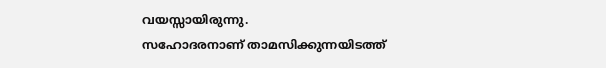വയസ്സായിരുന്നു.
സഹോദരനാണ് താമസിക്കുന്നയിടത്ത്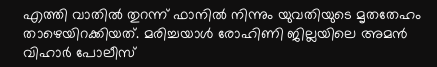എത്തി വാതിൽ തുറന്ന് ഫാനിൽ നിന്നും യുവതിയുടെ മൃതതേഹം താഴെയിറക്കിയത്. മരിച്ചയാൾ രോഹിണി ജില്ലയിലെ അമൻ വിഹാർ പോലീസ്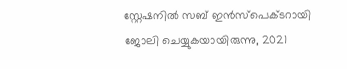സ്റ്റേഷനിൽ സബ് ഇൻസ്പെക്ടറായി ജോലി ചെയ്യുകയായിരുന്നു, 2021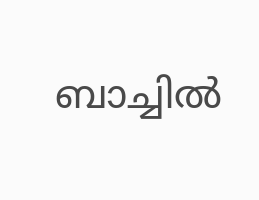ബാച്ചിൽ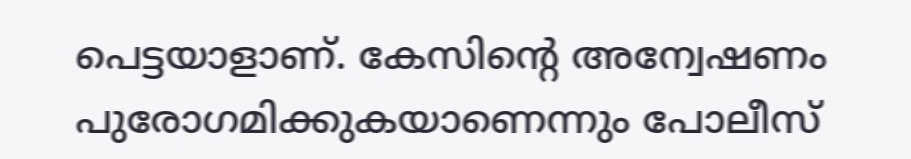പെട്ടയാളാണ്. കേസിന്റെ അന്വേഷണം പുരോഗമിക്കുകയാണെന്നും പോലീസ്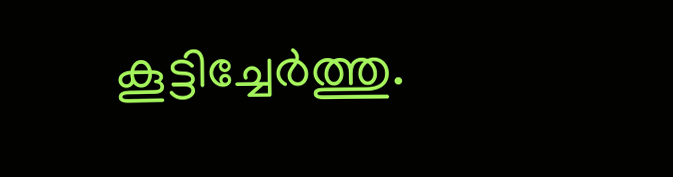കൂട്ടിച്ചേർത്തു.